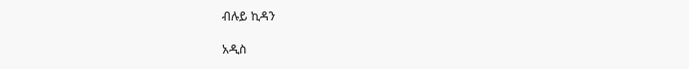ብሉይ ኪዳን

አዲስ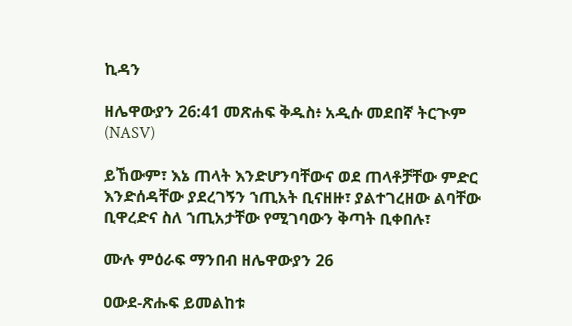ኪዳን

ዘሌዋውያን 26:41 መጽሐፍ ቅዱስ፥ አዲሱ መደበኛ ትርጒም (NASV)

ይኸውም፣ እኔ ጠላት እንድሆንባቸውና ወደ ጠላቶቻቸው ምድር እንድሰዳቸው ያደረገኝን ኀጢአት ቢናዘዙ፣ ያልተገረዘው ልባቸው ቢዋረድና ስለ ኀጢአታቸው የሚገባውን ቅጣት ቢቀበሉ፣

ሙሉ ምዕራፍ ማንበብ ዘሌዋውያን 26

ዐውደ-ጽሑፍ ይመልከቱ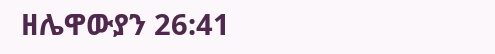ዘሌዋውያን 26:41